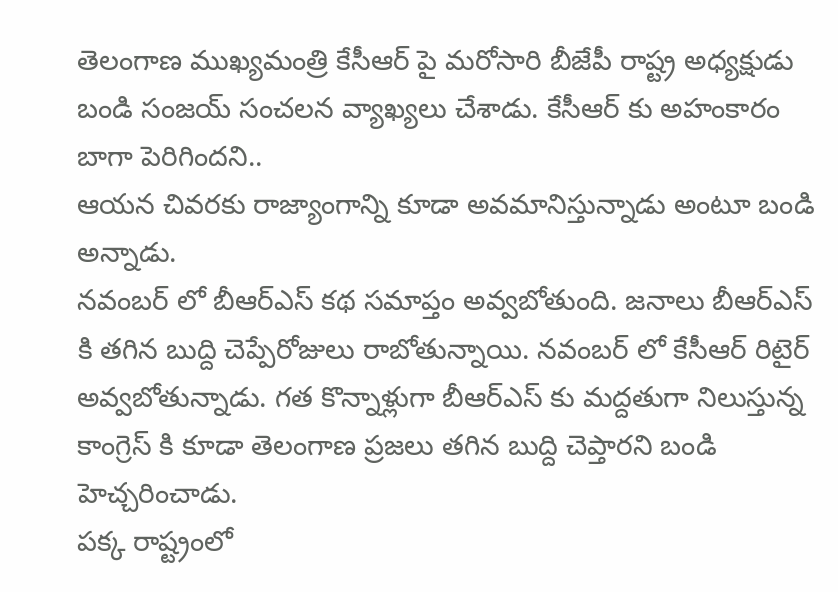తెలంగాణ ముఖ్యమంత్రి కేసీఆర్ పై మరోసారి బీజేపీ రాష్ట్ర అధ్యక్షుడు బండి సంజయ్ సంచలన వ్యాఖ్యలు చేశాడు. కేసీఆర్ కు అహంకారం బాగా పెరిగిందని..
ఆయన చివరకు రాజ్యాంగాన్ని కూడా అవమానిస్తున్నాడు అంటూ బండి అన్నాడు.
నవంబర్ లో బీఆర్ఎస్ కథ సమాప్తం అవ్వబోతుంది. జనాలు బీఆర్ఎస్ కి తగిన బుద్ది చెప్పేరోజులు రాబోతున్నాయి. నవంబర్ లో కేసీఆర్ రిటైర్ అవ్వబోతున్నాడు. గత కొన్నాళ్లుగా బీఆర్ఎస్ కు మద్దతుగా నిలుస్తున్న కాంగ్రెస్ కి కూడా తెలంగాణ ప్రజలు తగిన బుద్ది చెప్తారని బండి హెచ్చరించాడు.
పక్క రాష్ట్రంలో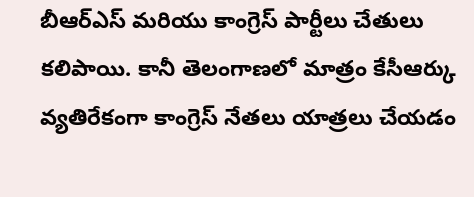బీఆర్ఎస్ మరియు కాంగ్రెస్ పార్టీలు చేతులు కలిపాయి. కానీ తెలంగాణలో మాత్రం కేసీఆర్కు వ్యతిరేకంగా కాంగ్రెస్ నేతలు యాత్రలు చేయడం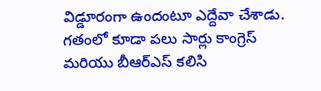విడ్డూరంగా ఉందంటూ ఎద్దేవా చేశాడు. గతంలో కూడా పలు సార్లు కాంగ్రెస్ మరియు బీఆర్ఎస్ కలిసి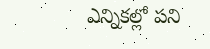ఎన్నికల్లో పని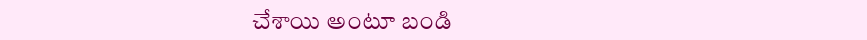చేశాయి అంటూ బండి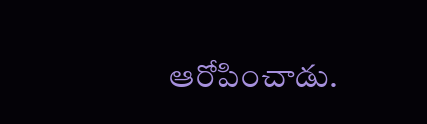ఆరోపించాడు.